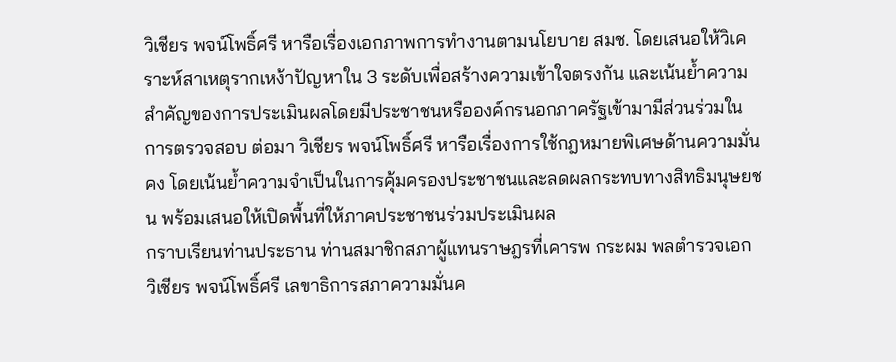วิเชียร พจน์โพธิ์ศรี หารือเรื่องเอกภาพการทำงานตามนโยบาย สมช. โดยเสนอให้วิเคราะห์สาเหตุรากเหง้าปัญหาใน 3 ระดับเพื่อสร้างความเข้าใจตรงกัน และเน้นย้ำความสำคัญของการประเมินผลโดยมีประชาชนหรือองค์กรนอกภาครัฐเข้ามามีส่วนร่วมในการตรวจสอบ ต่อมา วิเชียร พจน์โพธิ์ศรี หารือเรื่องการใช้กฎหมายพิเศษด้านความมั่นคง โดยเน้นย้ำความจำเป็นในการคุ้มครองประชาชนและลดผลกระทบทางสิทธิมนุษยชน พร้อมเสนอให้เปิดพื้นที่ให้ภาคประชาชนร่วมประเมินผล
กราบเรียนท่านประธาน ท่านสมาชิกสภาผู้แทนราษฎรที่เคารพ กระผม พลตำรวจเอก วิเชียร พจน์โพธิ์ศรี เลขาธิการสภาความมั่นค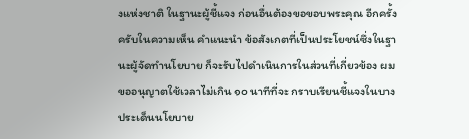งแห่งชาติ ในฐานะผู้ชี้แจง ก่อนอื่นต้องขอขอบพระคุณ อีกครั้งครับในความเห็น คำแนะนำ ข้อสังเกตที่เป็นประโยชน์ซึ่งในฐานะผู้จัดทำนโยบาย ก็จะรับไปดำเนินการในส่วนที่เกี่ยวข้อง ผมขออนุญาตใช้เวลาไม่เกิน ๑๐ นาทีที่จะ กราบเรียนชี้แจงในบางประเด็นนโยบาย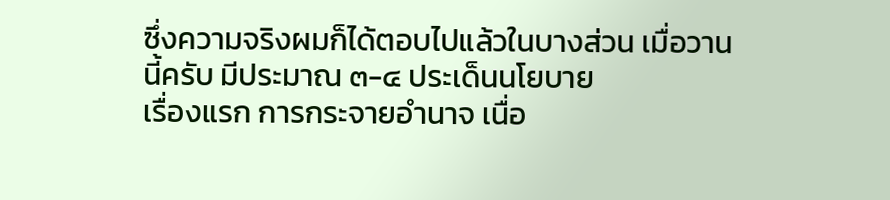ซึ่งความจริงผมก็ได้ตอบไปแล้วในบางส่วน เมื่อวานนี้ครับ มีประมาณ ๓-๔ ประเด็นนโยบาย
เรื่องแรก การกระจายอำนาจ เนื่อ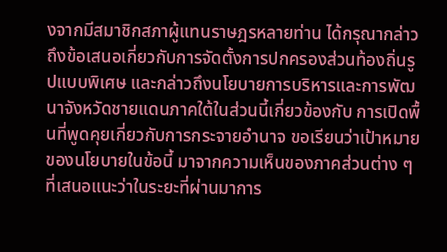งจากมีสมาชิกสภาผู้แทนราษฎรหลายท่าน ได้กรุณากล่าวถึงข้อเสนอเกี่ยวกับการจัดตั้งการปกครองส่วนท้องถิ่นรูปแบบพิเศษ และกล่าวถึงนโยบายการบริหารและการพัฒนาจังหวัดชายแดนภาคใต้ในส่วนนี้เกี่ยวข้องกับ การเปิดพื้นที่พูดคุยเกี่ยวกับการกระจายอำนาจ ขอเรียนว่าเป้าหมายของนโยบายในข้อนี้ มาจากความเห็นของภาคส่วนต่าง ๆ ที่เสนอแนะว่าในระยะที่ผ่านมาการ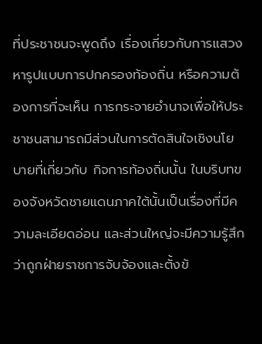ที่ประชาชนจะพูดถึง เรื่องเกี่ยวกับการแสวงหารูปแบบการปกครองท้องถิ่น หรือความต้องการที่จะเห็น การกระจายอำนาจเพื่อให้ประชาชนสามารถมีส่วนในการตัดสินใจเชิงนโยบายที่เกี่ยวกับ กิจการท้องถิ่นนั้น ในบริบทของจังหวัดชายแดนภาคใต้นั้นเป็นเรื่องที่มีความละเอียดอ่อน และส่วนใหญ่จะมีความรู้สึกว่าถูกฝ่ายราชการจับจ้องและตั้งข้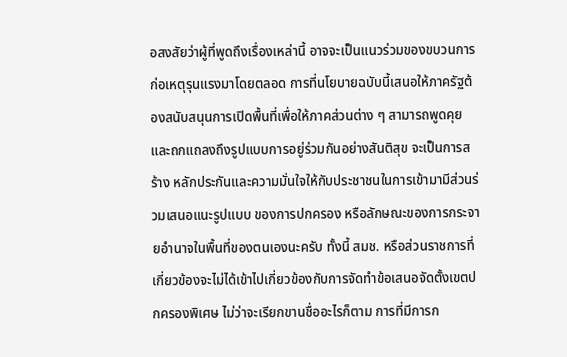อสงสัยว่าผู้ที่พูดถึงเรื่องเหล่านี้ อาจจะเป็นแนวร่วมของขบวนการก่อเหตุรุนแรงมาโดยตลอด การที่นโยบายฉบับนี้เสนอให้ภาครัฐต้องสนับสนุนการเปิดพื้นที่เพื่อให้ภาคส่วนต่าง ๆ สามารถพูดคุยและถกแถลงถึงรูปแบบการอยู่ร่วมกันอย่างสันติสุข จะเป็นการสร้าง หลักประกันและความมั่นใจให้กับประชาชนในการเข้ามามีส่วนร่วมเสนอแนะรูปแบบ ของการปกครอง หรือลักษณะของการกระจายอำนาจในพื้นที่ของตนเองนะครับ ทั้งนี้ สมช. หรือส่วนราชการที่เกี่ยวข้องจะไม่ได้เข้าไปเกี่ยวข้องกับการจัดทำข้อเสนอจัดตั้งเขตปกครองพิเศษ ไม่ว่าจะเรียกขานชื่ออะไรก็ตาม การที่มีการก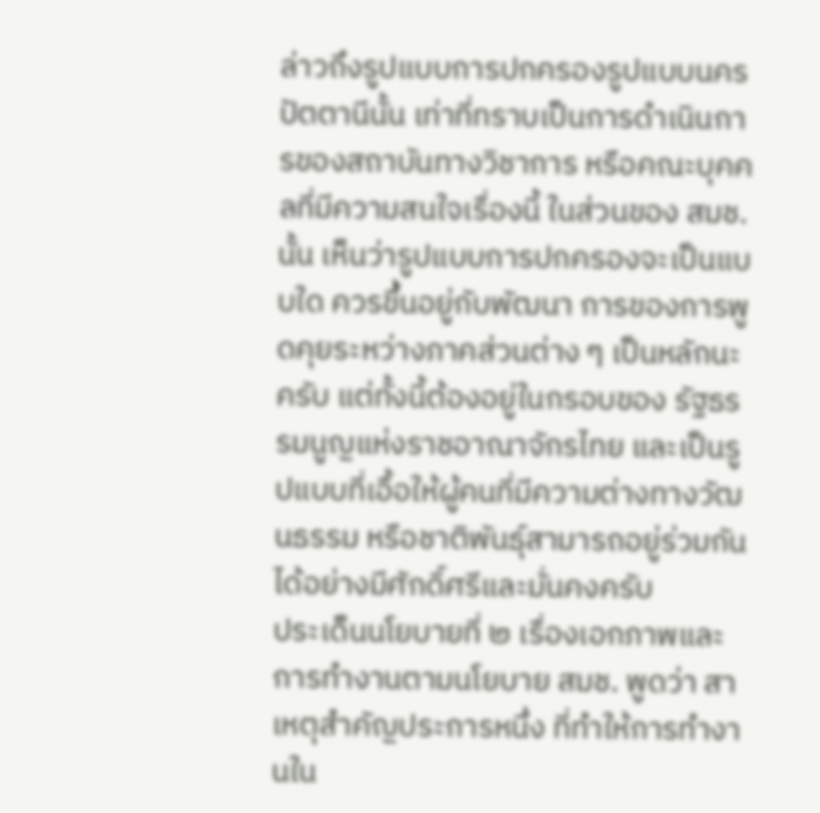ล่าวถึงรูปแบบการปกครองรูปแบบนครปัตตานีนั้น เท่าที่ทราบเป็นการดำเนินการของสถาบันทางวิชาการ หรือคณะบุคคลที่มีความสนใจเรื่องนี้ ในส่วนของ สมช. นั้น เห็นว่ารูปแบบการปกครองจะเป็นแบบใด ควรขึ้นอยู่กับพัฒนา การของการพูดคุยระหว่างภาคส่วนต่าง ๆ เป็นหลักนะครับ แต่ทั้งนี้ต้องอยู่ในกรอบของ รัฐธรรมนูญแห่งราชอาณาจักรไทย และเป็นรูปแบบที่เอื้อให้ผู้คนที่มีความต่างทางวัฒนธรรม หรือชาติพันธุ์สามารถอยู่ร่วมกันได้อย่างมีศักดิ์ศรีและมั่นคงครับ
ประเด็นนโยบายที่ ๒ เรื่องเอกภาพและการทำงานตามนโยบาย สมช. พูดว่า สาเหตุสำคัญประการหนึ่ง ที่ทำให้การทำงานใน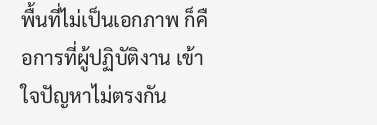พื้นที่ไม่เป็นเอกภาพ ก็คือการที่ผู้ปฏิบัติงาน เข้าใจปัญหาไม่ตรงกัน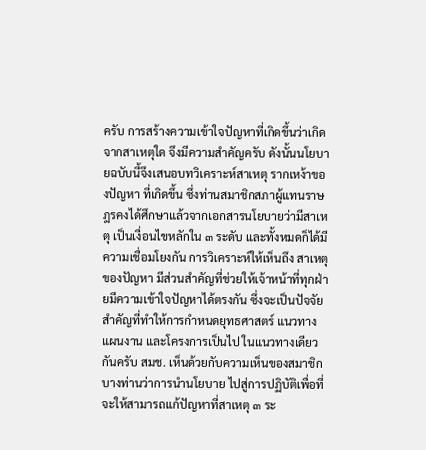ครับ การสร้างความเข้าใจปัญหาที่เกิดขึ้นว่าเกิดจากสาเหตุใด จึงมีความสำคัญครับ ดังนั้นนโยบายฉบับนี้จึงเสนอบทวิเคราะห์สาเหตุ รากเหง้าของปัญหา ที่เกิดขึ้น ซึ่งท่านสมาชิกสภาผู้แทนราษฎรคงได้ศึกษาแล้วจากเอกสารนโยบายว่ามีสาเหตุ เป็นเงื่อนไขหลักใน ๓ ระดับ และทั้งหมดก็ได้มีความเชื่อมโยงกัน การวิเคราะห์ให้เห็นถึง สาเหตุของปัญหา มีส่วนสำคัญที่ช่วยให้เจ้าหน้าที่ทุกฝ่ายมีความเข้าใจปัญหาได้ตรงกัน ซึ่งจะเป็นปัจจัยสำคัญที่ทำให้การกำหนดยุทธศาสตร์ แนวทาง แผนงาน และโครงการเป็นไป ในแนวทางเดียวกันครับ สมช. เห็นด้วยกับความเห็นของสมาชิกบางท่านว่าการนำนโยบาย ไปสู่การปฏิบัติเพื่อที่จะให้สามารถแก้ปัญหาที่สาเหตุ ๓ ระ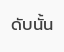ดับนั้น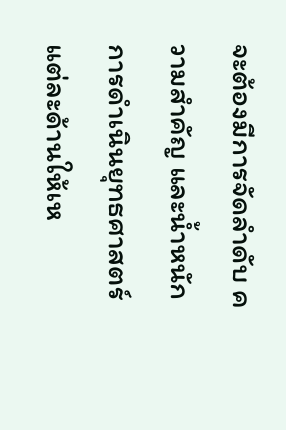จะต้องมีการจัดลำดับ ความสำคัญ และน้ำหนักการดำเนินยุทธศาสตร์แต่ละด้านให้เห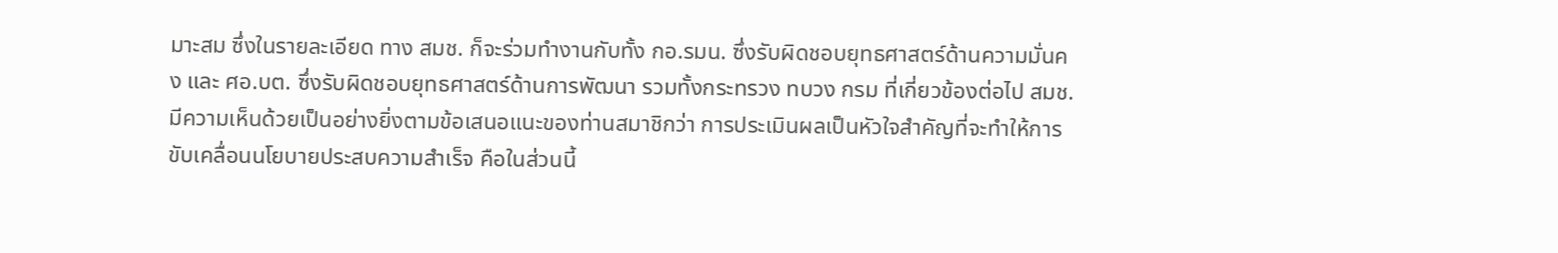มาะสม ซึ่งในรายละเอียด ทาง สมช. ก็จะร่วมทำงานกับทั้ง กอ.รมน. ซึ่งรับผิดชอบยุทธศาสตร์ด้านความมั่นคง และ ศอ.บต. ซึ่งรับผิดชอบยุทธศาสตร์ด้านการพัฒนา รวมทั้งกระทรวง ทบวง กรม ที่เกี่ยวข้องต่อไป สมช. มีความเห็นด้วยเป็นอย่างยิ่งตามข้อเสนอแนะของท่านสมาชิกว่า การประเมินผลเป็นหัวใจสำคัญที่จะทำให้การขับเคลื่อนนโยบายประสบความสำเร็จ คือในส่วนนี้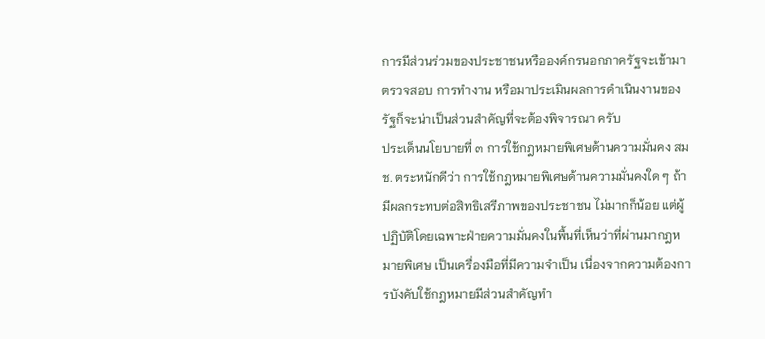การมีส่วนร่วมของประชาชนหรือองค์กรนอกภาครัฐจะเข้ามาตรวจสอบ การทำงาน หรือมาประเมินผลการดำเนินงานของรัฐก็จะน่าเป็นส่วนสำคัญที่จะต้องพิจารณา ครับ
ประเด็นนโยบายที่ ๓ การใช้กฎหมายพิเศษด้านความมั่นคง สมช. ตระหนักดีว่า การใช้กฎหมายพิเศษด้านความมั่นคงใด ๆ ถ้ามีผลกระทบต่อสิทธิเสรีภาพของประชาชน ไม่มากก็น้อย แต่ผู้ปฏิบัติโดยเฉพาะฝ่ายความมั่นคงในพื้นที่เห็นว่าที่ผ่านมากฎหมายพิเศษ เป็นเครื่องมือที่มีความจำเป็น เนื่องจากความต้องการบังคับใช้กฎหมายมีส่วนสำคัญทำ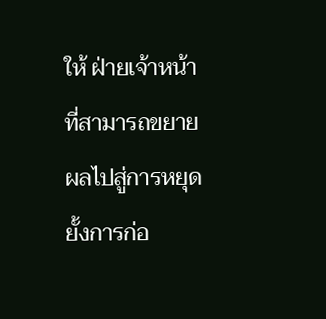ให้ ฝ่ายเจ้าหน้าที่สามารถขยายผลไปสู่การหยุดยั้งการก่อ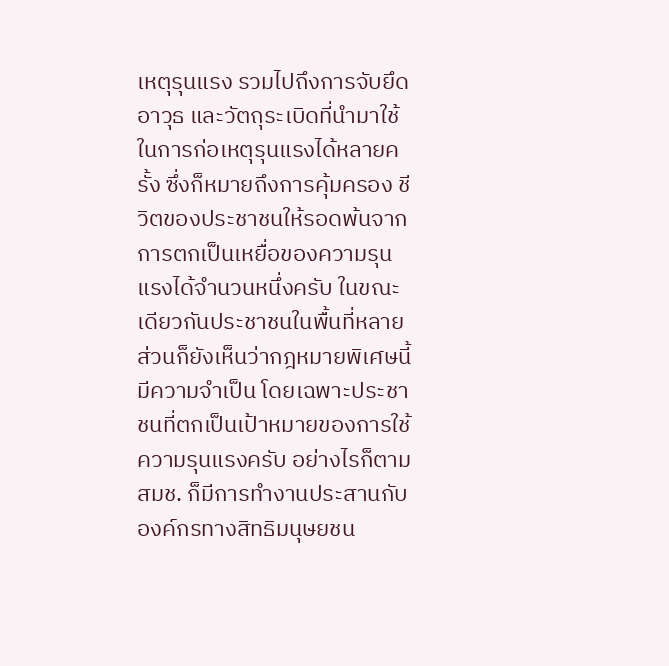เหตุรุนแรง รวมไปถึงการจับยึดอาวุธ และวัตถุระเบิดที่นำมาใช้ในการก่อเหตุรุนแรงได้หลายครั้ง ซึ่งก็หมายถึงการคุ้มครอง ชีวิตของประชาชนให้รอดพ้นจากการตกเป็นเหยื่อของความรุนแรงได้จำนวนหนึ่งครับ ในขณะเดียวกันประชาชนในพื้นที่หลายส่วนก็ยังเห็นว่ากฎหมายพิเศษนี้มีความจำเป็น โดยเฉพาะประชาชนที่ตกเป็นเป้าหมายของการใช้ความรุนแรงครับ อย่างไรก็ตาม สมช. ก็มีการทำงานประสานกับองค์กรทางสิทธิมนุษยชน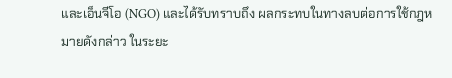และเอ็นจีโอ (NGO) และได้รับทราบถึง ผลกระทบในทางลบต่อการใช้กฎหมายดังกล่าว ในระยะ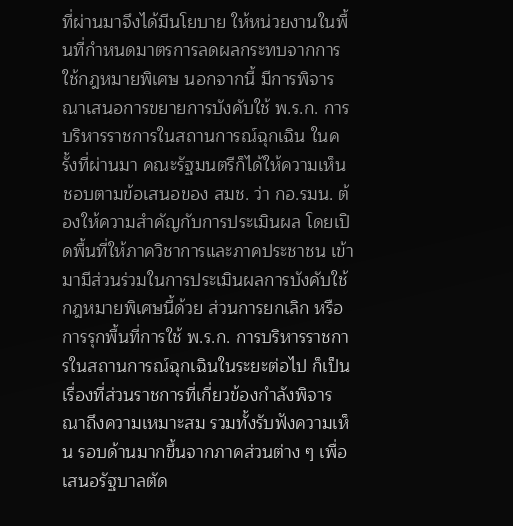ที่ผ่านมาจึงได้มีนโยบาย ให้หน่วยงานในพื้นที่กำหนดมาตรการลดผลกระทบจากการใช้กฎหมายพิเศษ นอกจากนี้ มีการพิจารณาเสนอการขยายการบังคับใช้ พ.ร.ก. การบริหารราชการในสถานการณ์ฉุกเฉิน ในครั้งที่ผ่านมา คณะรัฐมนตรีก็ได้ให้ความเห็นชอบตามข้อเสนอของ สมช. ว่า กอ.รมน. ต้องให้ความสำคัญกับการประเมินผล โดยเปิดพื้นที่ให้ภาควิชาการและภาคประชาชน เข้ามามีส่วนร่วมในการประเมินผลการบังคับใช้กฎหมายพิเศษนี้ด้วย ส่วนการยกเลิก หรือการรุกพื้นที่การใช้ พ.ร.ก. การบริหารราชการในสถานการณ์ฉุกเฉินในระยะต่อไป ก็เป็นเรื่องที่ส่วนราชการที่เกี่ยวข้องกำลังพิจารณาถึงความเหมาะสม รวมทั้งรับฟังความเห็น รอบด้านมากขึ้นจากภาคส่วนต่าง ๆ เพื่อเสนอรัฐบาลตัด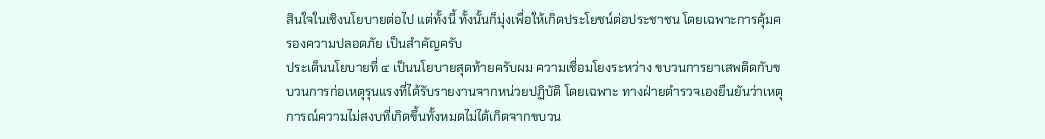สินใจในเชิงนโยบายต่อไป แต่ทั้งนี้ ทั้งนั้นก็มุ่งเพื่อให้เกิดประโยชน์ต่อประชาชน โดยเฉพาะการคุ้มครองความปลอดภัย เป็นสำคัญครับ
ประเด็นนโยบายที่ ๔ เป็นนโยบายสุดท้ายครับผม ความเชื่อมโยงระหว่าง ขบวนการยาเสพติดกับขบวนการก่อเหตุรุนแรงที่ได้รับรายงานจากหน่วยปฏิบัติ โดยเฉพาะ ทางฝ่ายตำรวจเองยืนยันว่าเหตุการณ์ความไม่สงบที่เกิดขึ้นทั้งหมดไม่ได้เกิดจากขบวน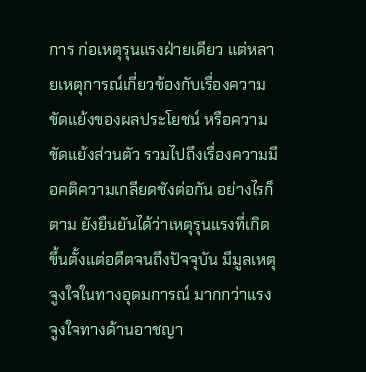การ ก่อเหตุรุนแรงฝ่ายเดียว แต่หลายเหตุการณ์เกี่ยวข้องกับเรื่องความขัดแย้งของผลประโยชน์ หรือความขัดแย้งส่วนตัว รวมไปถึงเรื่องความมีอคติความเกลียดชังต่อกัน อย่างไรก็ตาม ยังยืนยันได้ว่าเหตุรุนแรงที่เกิดขึ้นตั้งแต่อดีตจนถึงปัจจุบัน มีมูลเหตุจูงใจในทางอุดมการณ์ มากกว่าแรงจูงใจทางด้านอาชญา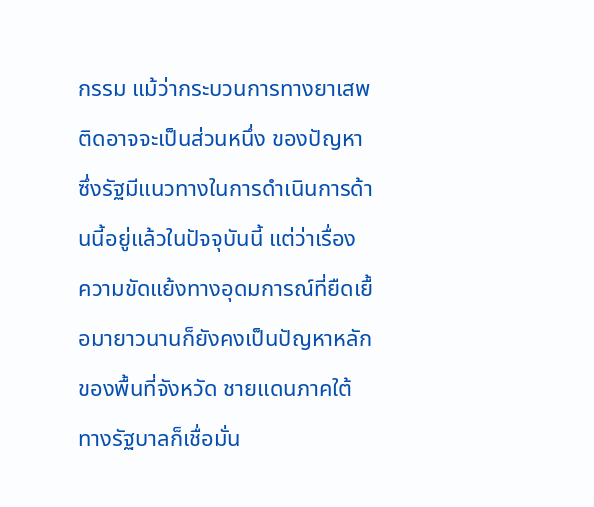กรรม แม้ว่ากระบวนการทางยาเสพติดอาจจะเป็นส่วนหนึ่ง ของปัญหาซึ่งรัฐมีแนวทางในการดำเนินการด้านนี้อยู่แล้วในปัจจุบันนี้ แต่ว่าเรื่อง ความขัดแย้งทางอุดมการณ์ที่ยืดเยื้อมายาวนานก็ยังคงเป็นปัญหาหลักของพื้นที่จังหวัด ชายแดนภาคใต้ ทางรัฐบาลก็เชื่อมั่น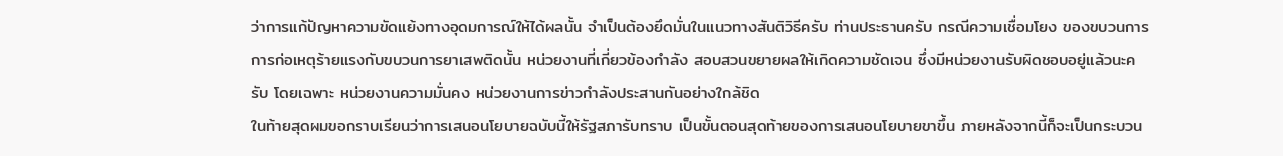ว่าการแก้ปัญหาความขัดแย้งทางอุดมการณ์ให้ได้ผลนั้น จำเป็นต้องยึดมั่นในแนวทางสันติวิธีครับ ท่านประธานครับ กรณีความเชื่อมโยง ของขบวนการการก่อเหตุร้ายแรงกับขบวนการยาเสพติดนั้น หน่วยงานที่เกี่ยวข้องกำลัง สอบสวนขยายผลให้เกิดความชัดเจน ซึ่งมีหน่วยงานรับผิดชอบอยู่แล้วนะครับ โดยเฉพาะ หน่วยงานความมั่นคง หน่วยงานการข่าวกำลังประสานกันอย่างใกล้ชิด
ในท้ายสุดผมขอกราบเรียนว่าการเสนอนโยบายฉบับนี้ให้รัฐสภารับทราบ เป็นขั้นตอนสุดท้ายของการเสนอนโยบายขาขึ้น ภายหลังจากนี้ก็จะเป็นกระบวน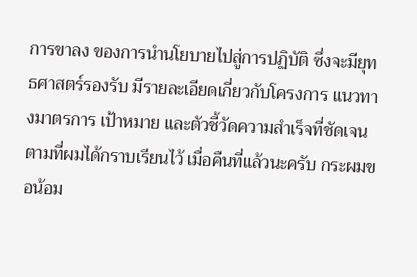การขาลง ของการนำนโยบายไปสู่การปฏิบัติ ซึ่งจะมียุทธศาสตร์รองรับ มีรายละเอียดเกี่ยวกับโครงการ แนวทางมาตรการ เป้าหมาย และตัวชี้วัดความสำเร็จที่ชัดเจนตามที่ผมได้กราบเรียนไว้ เมื่อคืนที่แล้วนะครับ กระผมขอน้อม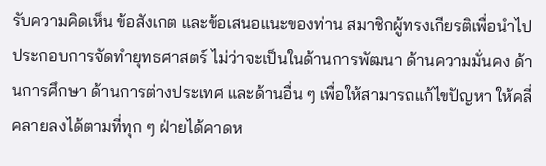รับความคิดเห็น ข้อสังเกต และข้อเสนอแนะของท่าน สมาชิกผู้ทรงเกียรติเพื่อนำไปประกอบการจัดทำยุทธศาสตร์ ไม่ว่าจะเป็นในด้านการพัฒนา ด้านความมั่นคง ด้านการศึกษา ด้านการต่างประเทศ และด้านอื่น ๆ เพื่อให้สามารถแก้ไขปัญหา ให้คลี่คลายลงได้ตามที่ทุก ๆ ฝ่ายได้คาดห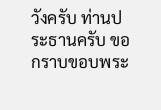วังครับ ท่านประธานครับ ขอกราบขอบพระ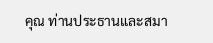คุณ ท่านประธานและสมา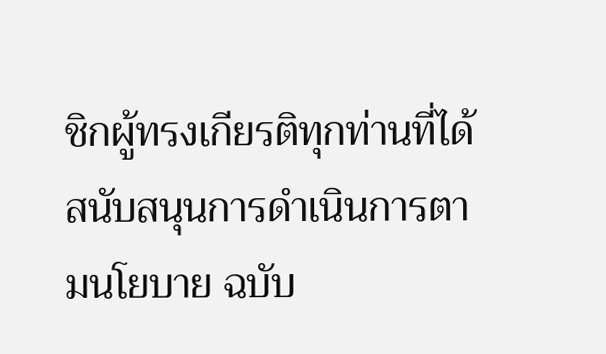ชิกผู้ทรงเกียรติทุกท่านที่ได้สนับสนุนการดำเนินการตามนโยบาย ฉบับ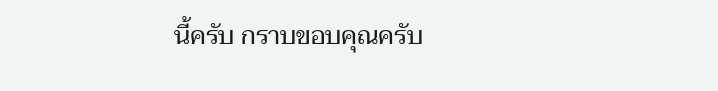นี้ครับ กราบขอบคุณครับ